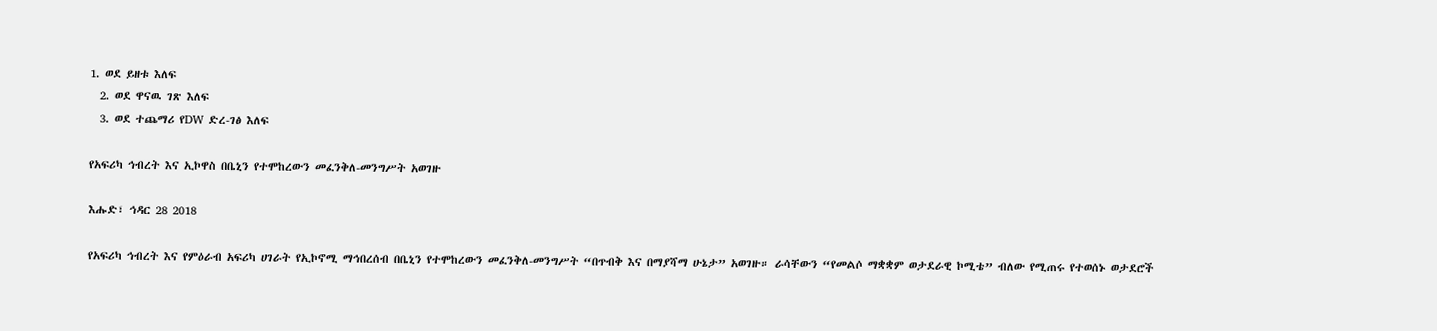1. ወደ ይዘቱ እለፍ
  2. ወደ ዋናዉ ገጽ እለፍ
  3. ወደ ተጨማሪ የDW ድረ-ገፅ እለፍ

የአፍሪካ ኅብረት እና ኢኮዋስ በቤኒን የተሞከረውን መፈንቅለ-መንግሥት አወገዙ

እሑድ፣ ኅዳር 28 2018

የአፍሪካ ኅብረት እና የምዕራብ አፍሪካ ሀገራት የኢኮኖሚ ማኅበረሰብ በቤኒን የተሞከረውን መፈንቅለ-መንግሥት “በጥብቅ እና በማያሻማ ሁኔታ” አወገዙ። ራሳቸውን “የመልሶ ማቋቋም ወታደራዊ ኮሚቴ” ብለው የሚጠሩ የተወሰኑ ወታደሮች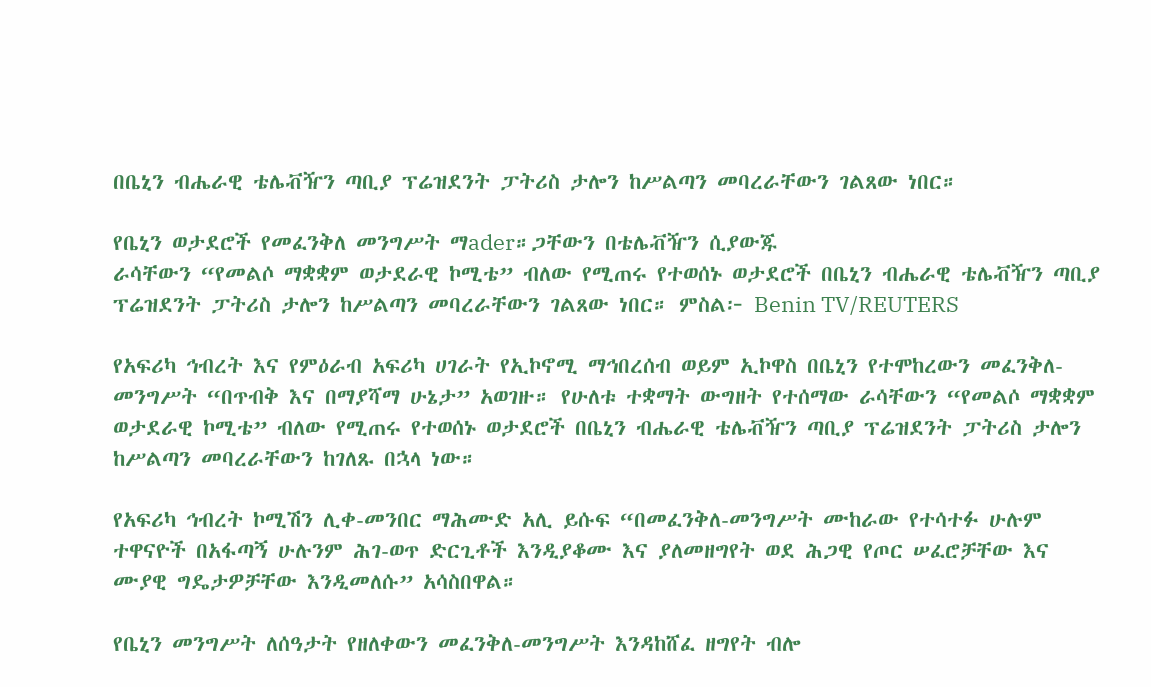በቤኒን ብሔራዊ ቴሌቭዥን ጣቢያ ፕሬዝደንት ፓትሪስ ታሎን ከሥልጣን መባረራቸውን ገልጸው ነበር።

የቤኒን ወታደሮች የመፈንቅለ መንግሥት ማader።ጋቸውን በቴሌቭዥን ሲያውጁ
ራሳቸውን “የመልሶ ማቋቋም ወታደራዊ ኮሚቴ” ብለው የሚጠሩ የተወሰኑ ወታደሮች በቤኒን ብሔራዊ ቴሌቭዥን ጣቢያ ፕሬዝደንት ፓትሪስ ታሎን ከሥልጣን መባረራቸውን ገልጸው ነበር። ምስል፦ Benin TV/REUTERS

የአፍሪካ ኅብረት እና የምዕራብ አፍሪካ ሀገራት የኢኮኖሚ ማኅበረሰብ ወይም ኢኮዋስ በቤኒን የተሞከረውን መፈንቅለ-መንግሥት “በጥብቅ እና በማያሻማ ሁኔታ” አወገዙ። የሁለቱ ተቋማት ውግዘት የተሰማው ራሳቸውን “የመልሶ ማቋቋም ወታደራዊ ኮሚቴ” ብለው የሚጠሩ የተወሰኑ ወታደሮች በቤኒን ብሔራዊ ቴሌቭዥን ጣቢያ ፕሬዝደንት ፓትሪስ ታሎን ከሥልጣን መባረራቸውን ከገለጹ በኋላ ነው።

የአፍሪካ ኅብረት ኮሚሽን ሊቀ-መንበር ማሕሙድ አሊ ይሱፍ “በመፈንቅለ-መንግሥት ሙከራው የተሳተፉ ሁሉም ተዋናዮች በአፋጣኝ ሁሉንም ሕገ-ወጥ ድርጊቶች እንዲያቆሙ እና ያለመዘግየት ወደ ሕጋዊ የጦር ሠፈሮቻቸው እና ሙያዊ ግዴታዎቻቸው እንዲመለሱ” አሳስበዋል።

የቤኒን መንግሥት ለሰዓታት የዘለቀውን መፈንቅለ-መንግሥት እንዳከሸፈ ዘግየት ብሎ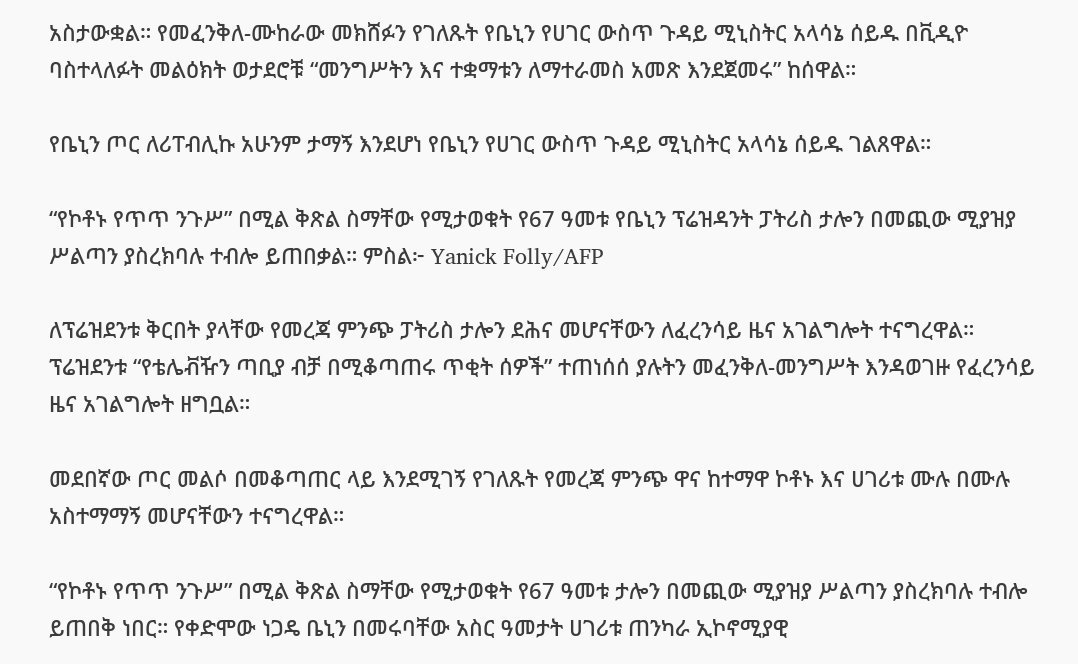አስታውቋል። የመፈንቅለ-ሙከራው መክሸፉን የገለጹት የቤኒን የሀገር ውስጥ ጉዳይ ሚኒስትር አላሳኔ ሰይዱ በቪዲዮ ባስተላለፉት መልዕክት ወታደሮቹ “መንግሥትን እና ተቋማቱን ለማተራመስ አመጽ እንደጀመሩ” ከሰዋል።

የቤኒን ጦር ለሪፐብሊኩ አሁንም ታማኝ እንደሆነ የቤኒን የሀገር ውስጥ ጉዳይ ሚኒስትር አላሳኔ ሰይዱ ገልጸዋል።

“የኮቶኑ የጥጥ ንጉሥ” በሚል ቅጽል ስማቸው የሚታወቁት የ67 ዓመቱ የቤኒን ፕሬዝዳንት ፓትሪስ ታሎን በመጪው ሚያዝያ ሥልጣን ያስረክባሉ ተብሎ ይጠበቃል። ምስል፦ Yanick Folly/AFP

ለፕሬዝደንቱ ቅርበት ያላቸው የመረጃ ምንጭ ፓትሪስ ታሎን ደሕና መሆናቸውን ለፈረንሳይ ዜና አገልግሎት ተናግረዋል። ፕሬዝደንቱ “የቴሌቭዥን ጣቢያ ብቻ በሚቆጣጠሩ ጥቂት ሰዎች” ተጠነሰሰ ያሉትን መፈንቅለ-መንግሥት እንዳወገዙ የፈረንሳይ ዜና አገልግሎት ዘግቧል።

መደበኛው ጦር መልሶ በመቆጣጠር ላይ እንደሚገኝ የገለጹት የመረጃ ምንጭ ዋና ከተማዋ ኮቶኑ እና ሀገሪቱ ሙሉ በሙሉ አስተማማኝ መሆናቸውን ተናግረዋል።

“የኮቶኑ የጥጥ ንጉሥ” በሚል ቅጽል ስማቸው የሚታወቁት የ67 ዓመቱ ታሎን በመጪው ሚያዝያ ሥልጣን ያስረክባሉ ተብሎ ይጠበቅ ነበር። የቀድሞው ነጋዴ ቤኒን በመሩባቸው አስር ዓመታት ሀገሪቱ ጠንካራ ኢኮኖሚያዊ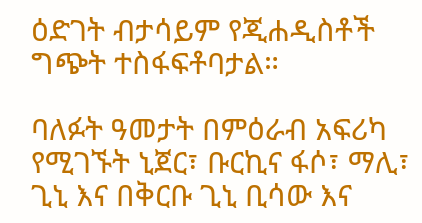ዕድገት ብታሳይም የጂሐዲስቶች ግጭት ተስፋፍቶባታል።

ባለፉት ዓመታት በምዕራብ አፍሪካ የሚገኙት ኒጀር፣ ቡርኪና ፋሶ፣ ማሊ፣ ጊኒ እና በቅርቡ ጊኒ ቢሳው እና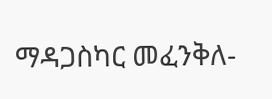ማዳጋስካር መፈንቅለ-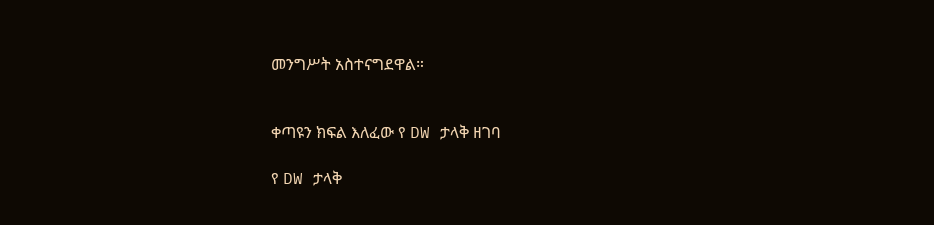መንግሥት አስተናግደዋል።


ቀጣዩን ክፍል እለፈው የ DW ታላቅ ዘገባ

የ DW ታላቅ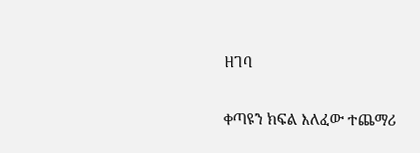ዘገባ

ቀጣዩን ክፍል እለፈው ተጨማሪ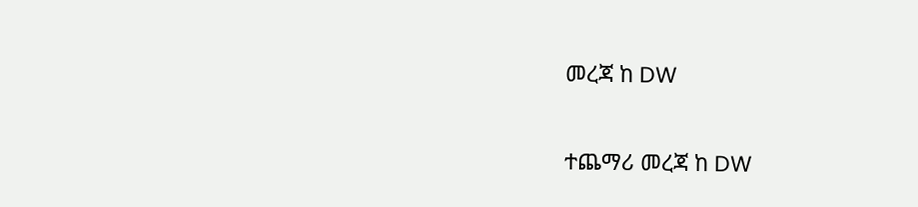መረጃ ከ DW

ተጨማሪ መረጃ ከ DW